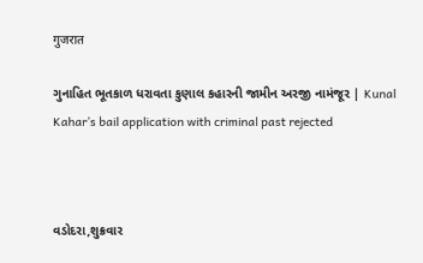गुजरात

ગુનાહિત ભૂતકાળ ધરાવતા કુણાલ કહારની જામીન અરજી નામંજૂર | Kunal Kahar’s bail application with criminal past rejected



વડોદરા,શુક્રવાર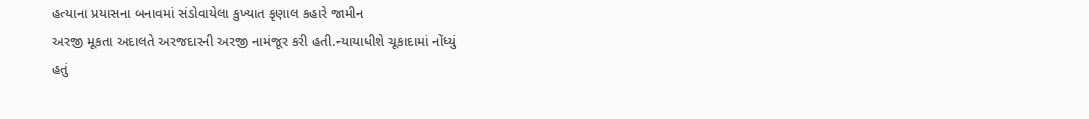હત્યાના પ્રયાસના બનાવમાં સંડોવાયેલા કુખ્યાત કૃણાલ કહારે જામીન
અરજી મૂકતા અદાલતે અરજદારની અરજી નામંજૂર કરી હતી.ન્યાયાધીશે ચૂકાદામાં નોંધ્યું
હતું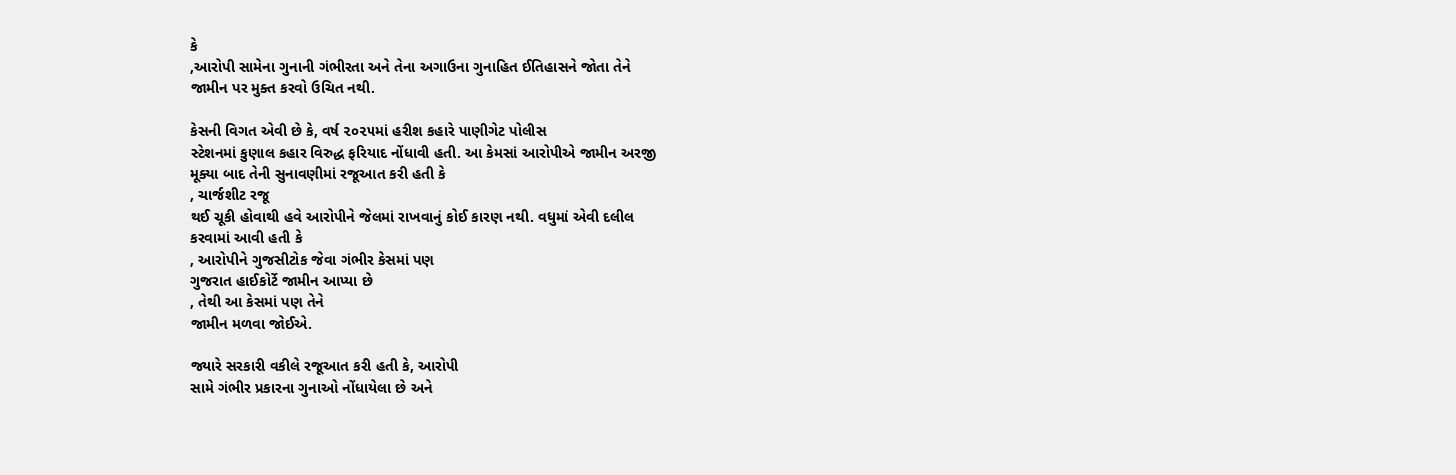કે
,આરોપી સામેના ગુનાની ગંભીરતા અને તેના અગાઉના ગુનાહિત ઈતિહાસને જોતા તેને
જામીન પર મુક્ત કરવો ઉચિત નથી.

કેસની વિગત એવી છે કે, વર્ષ ૨૦૨૫માં હરીશ કહારે પાણીગેટ પોલીસ
સ્ટેશનમાં કુણાલ કહાર વિરુદ્ધ ફરિયાદ નોંધાવી હતી. આ કેમસાં આરોપીએ જામીન અરજી
મૂક્યા બાદ તેની સુનાવણીમાં રજૂઆત કરી હતી કે
, ચાર્જશીટ રજૂ
થઈ ચૂકી હોવાથી હવે આરોપીને જેલમાં રાખવાનું કોઈ કારણ નથી. વધુમાં એવી દલીલ
કરવામાં આવી હતી કે
, આરોપીને ગુજસીટોક જેવા ગંભીર કેસમાં પણ
ગુજરાત હાઈકોર્ટે જામીન આપ્યા છે
, તેથી આ કેસમાં પણ તેને
જામીન મળવા જોઈએ.

જ્યારે સરકારી વકીલે રજૂઆત કરી હતી કે, આરોપી
સામે ગંભીર પ્રકારના ગુનાઓ નોંધાયેલા છે અને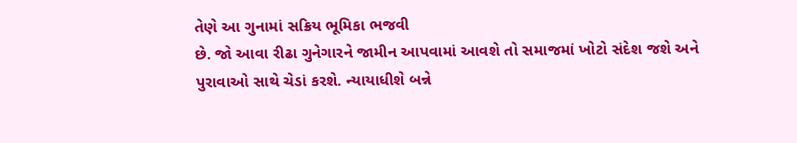તેણે આ ગુનામાં સક્રિય ભૂમિકા ભજવી
છે. જો આવા રીઢા ગુનેગારને જામીન આપવામાં આવશે તો સમાજમાં ખોટો સંદેશ જશે અને
પુરાવાઓ સાથે ચેડાં કરશે. ન્યાયાધીશે બન્ને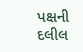પક્ષની દલીલ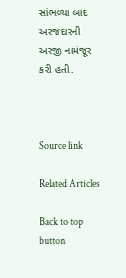સાંભળ્યા બાદ અરજદારની
અરજી નામંજૂર કરી હતી.



Source link

Related Articles

Back to top button